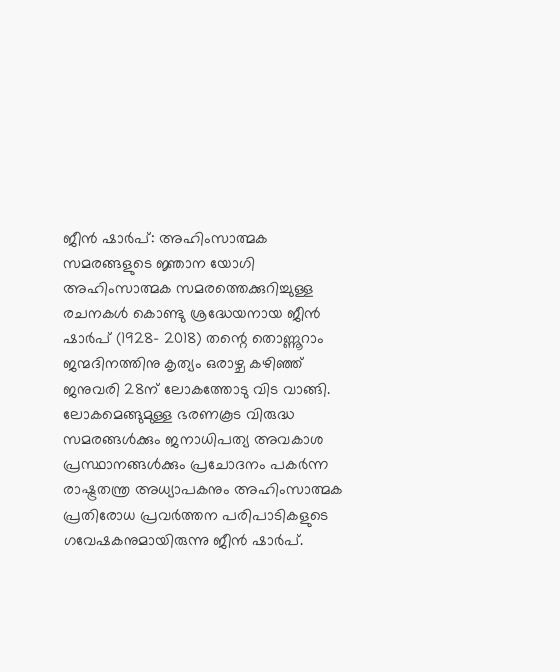ജീൻ ഷാർപ്: അഹിംസാത്മക സമരങ്ങളുടെ ജ്ഞാന യോഗി
അഹിംസാത്മക സമരത്തെക്കുറിച്ചുള്ള രചനകൾ കൊണ്ടു ശ്രദ്ധേയനായ ജീൻ ഷാർപ് (1928- 2018) തന്റെ തൊണ്ണൂറാം ജന്മദിനത്തിനു കൃത്യം ഒരാഴ്ച കഴിഞ്ഞ് ജനുവരി 28ന് ലോകത്തോടു വിട വാങ്ങി. ലോകമെങ്ങുമുള്ള ഭരണകൂട വിരുദ്ധ സമരങ്ങൾക്കും ജനാധിപത്യ അവകാശ പ്രസ്ഥാനങ്ങൾക്കും പ്രചോദനം പകർന്ന രാഷ്ട്രതന്ത്ര അധ്യാപകനും അഹിംസാത്മക പ്രതിരോധ പ്രവർത്തന പരിപാടികളുടെ ഗവേഷകനുമായിരുന്നു ജീൻ ഷാർപ്.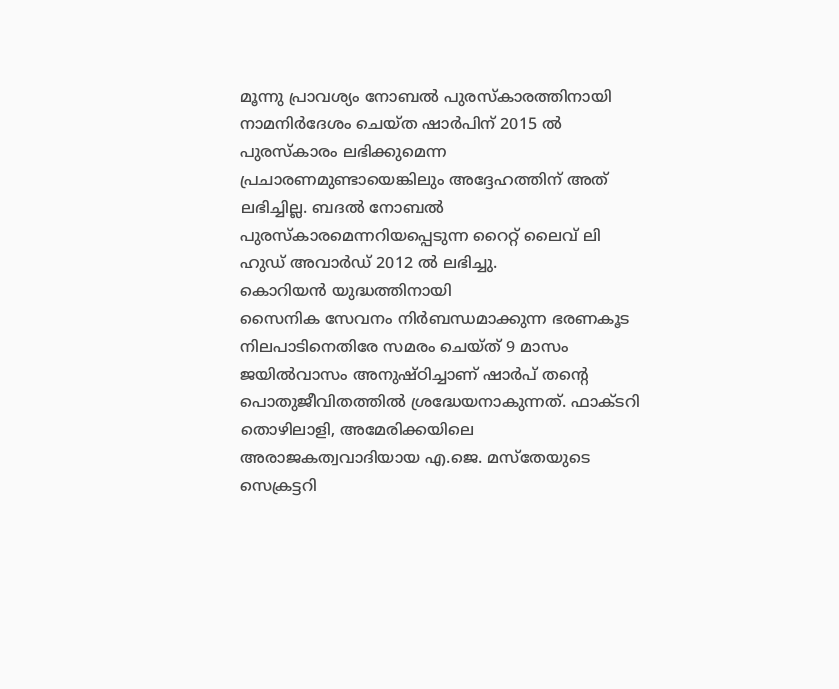മൂന്നു പ്രാവശ്യം നോബൽ പുരസ്കാരത്തിനായി നാമനിർദേശം ചെയ്ത ഷാർപിന് 2015 ൽ പുരസ്കാരം ലഭിക്കുമെന്ന പ്രചാരണമുണ്ടായെങ്കിലും അദ്ദേഹത്തിന് അത് ലഭിച്ചില്ല. ബദൽ നോബൽ പുരസ്കാരമെന്നറിയപ്പെടുന്ന റൈറ്റ് ലൈവ് ലി ഹുഡ് അവാർഡ് 2012 ൽ ലഭിച്ചു.
കൊറിയൻ യുദ്ധത്തിനായി
സൈനിക സേവനം നിർബന്ധമാക്കുന്ന ഭരണകൂട നിലപാടിനെതിരേ സമരം ചെയ്ത് 9 മാസം ജയിൽവാസം അനുഷ്ഠിച്ചാണ് ഷാർപ് തന്റെ
പൊതുജീവിതത്തിൽ ശ്രദ്ധേയനാകുന്നത്. ഫാക്ടറി തൊഴിലാളി, അമേരിക്കയിലെ അരാജകത്വവാദിയായ എ.ജെ. മസ്തേയുടെ സെക്രട്ടറി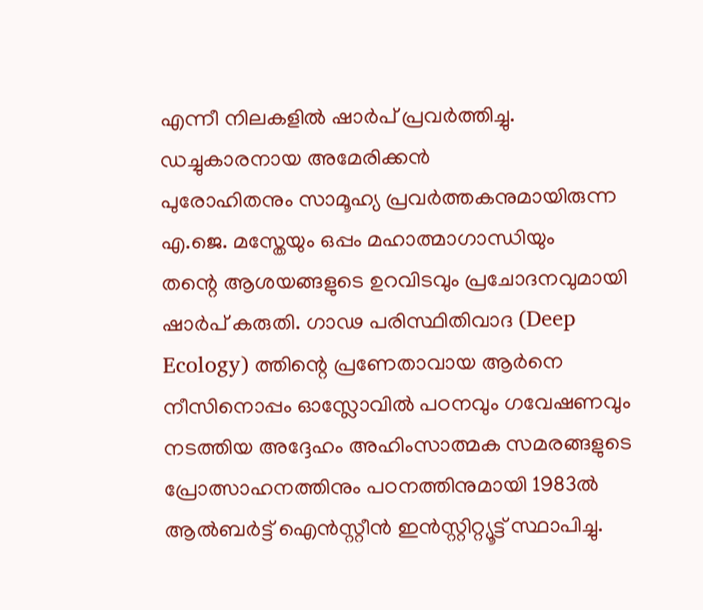എന്നീ നിലകളിൽ ഷാർപ് പ്രവർത്തിച്ചു.
ഡച്ചുകാരനായ അമേരിക്കൻ
പുരോഹിതനും സാമൂഹ്യ പ്രവർത്തകനുമായിരുന്ന എ.ജെ. മസ്തേയും ഒപ്പം മഹാത്മാഗാന്ധിയും
തന്റെ ആശയങ്ങളുടെ ഉറവിടവും പ്രചോദനവുമായി ഷാർപ് കരുതി. ഗാഢ പരിസ്ഥിതിവാദ (Deep
Ecology) ത്തിന്റെ പ്രണേതാവായ ആർനെ
നീസിനൊപ്പം ഓസ്ലോവിൽ പഠനവും ഗവേഷണവും നടത്തിയ അദ്ദേഹം അഹിംസാത്മക സമരങ്ങളുടെ
പ്രോത്സാഹനത്തിനും പഠനത്തിനുമായി 1983ൽ ആൽബർട്ട് ഐൻസ്റ്റീൻ ഇൻസ്റ്റിറ്റ്യൂട്ട് സ്ഥാപിച്ചു.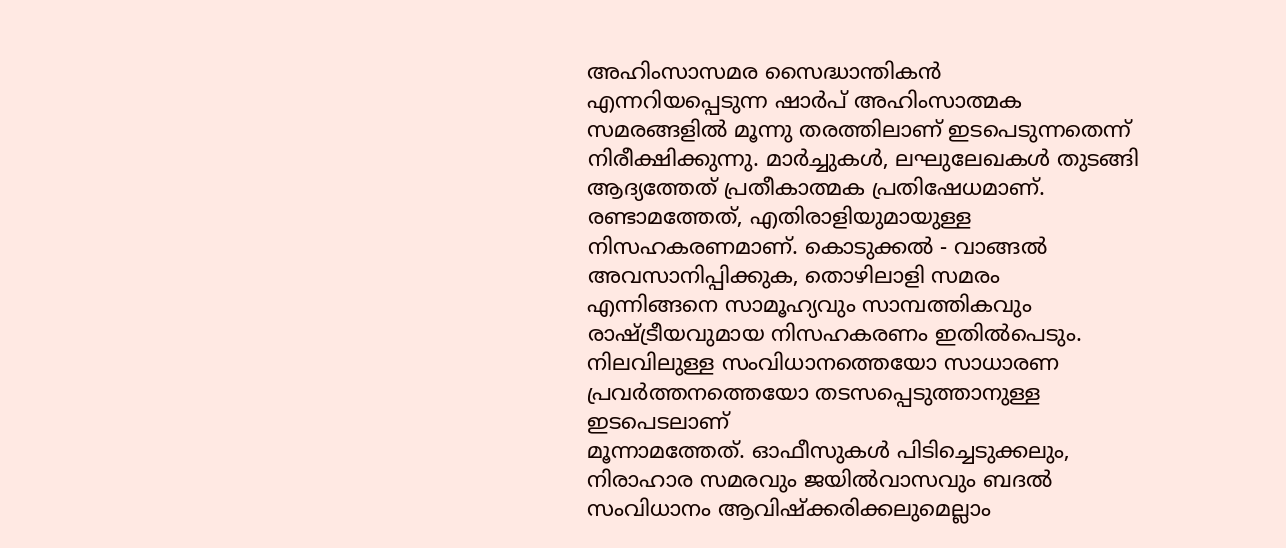അഹിംസാസമര സൈദ്ധാന്തികൻ
എന്നറിയപ്പെടുന്ന ഷാർപ് അഹിംസാത്മക സമരങ്ങളിൽ മൂന്നു തരത്തിലാണ് ഇടപെടുന്നതെന്ന്
നിരീക്ഷിക്കുന്നു. മാർച്ചുകൾ, ലഘുലേഖകൾ തുടങ്ങി
ആദ്യത്തേത് പ്രതീകാത്മക പ്രതിഷേധമാണ്. രണ്ടാമത്തേത്, എതിരാളിയുമായുള്ള നിസഹകരണമാണ്. കൊടുക്കൽ - വാങ്ങൽ
അവസാനിപ്പിക്കുക, തൊഴിലാളി സമരം
എന്നിങ്ങനെ സാമൂഹ്യവും സാമ്പത്തികവും രാഷ്ട്രീയവുമായ നിസഹകരണം ഇതിൽപെടും.
നിലവിലുള്ള സംവിധാനത്തെയോ സാധാരണ പ്രവർത്തനത്തെയോ തടസപ്പെടുത്താനുള്ള ഇടപെടലാണ്
മൂന്നാമത്തേത്. ഓഫീസുകൾ പിടിച്ചെടുക്കലും, നിരാഹാര സമരവും ജയിൽവാസവും ബദൽ സംവിധാനം ആവിഷ്ക്കരിക്കലുമെല്ലാം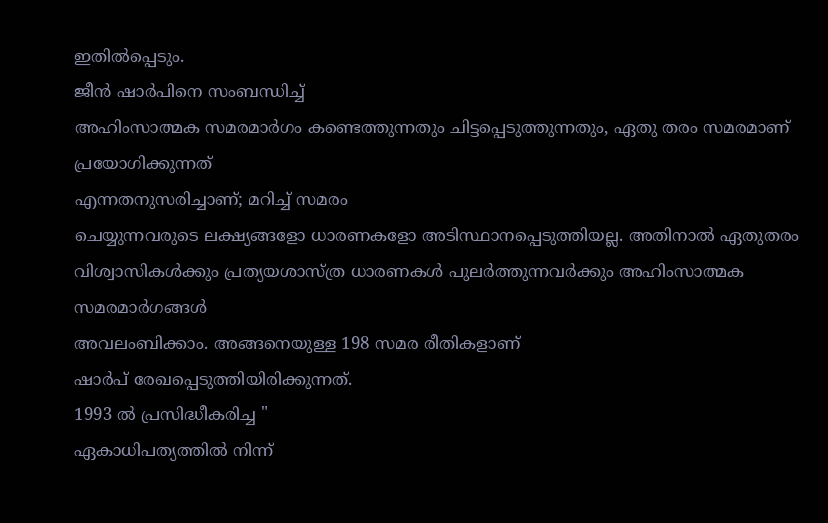ഇതിൽപ്പെടും.
ജീൻ ഷാർപിനെ സംബന്ധിച്ച്
അഹിംസാത്മക സമരമാർഗം കണ്ടെത്തുന്നതും ചിട്ടപ്പെടുത്തുന്നതും, ഏതു തരം സമരമാണ് പ്രയോഗിക്കുന്നത്
എന്നതനുസരിച്ചാണ്; മറിച്ച് സമരം
ചെയ്യുന്നവരുടെ ലക്ഷ്യങ്ങളോ ധാരണകളോ അടിസ്ഥാനപ്പെടുത്തിയല്ല. അതിനാൽ ഏതുതരം
വിശ്വാസികൾക്കും പ്രത്യയശാസ്ത്ര ധാരണകൾ പുലർത്തുന്നവർക്കും അഹിംസാത്മക സമരമാർഗങ്ങൾ
അവലംബിക്കാം. അങ്ങനെയുള്ള 198 സമര രീതികളാണ്
ഷാർപ് രേഖപ്പെടുത്തിയിരിക്കുന്നത്.
1993 ൽ പ്രസിദ്ധീകരിച്ച "
ഏകാധിപത്യത്തിൽ നിന്ന്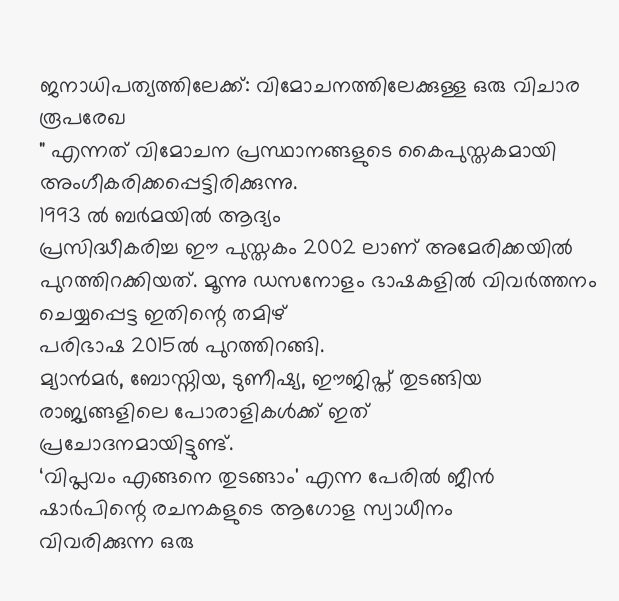ജനാധിപത്യത്തിലേക്ക്: വിമോചനത്തിലേക്കുള്ള ഒരു വിചാര രൂപരേഖ
" എന്നത് വിമോചന പ്രസ്ഥാനങ്ങളുടെ കൈപുസ്തകമായി അംഗീകരിക്കപ്പെട്ടിരിക്കുന്നു.
1993 ൽ ബർമയിൽ ആദ്യം
പ്രസിദ്ധീകരിച്ച ഈ പുസ്തകം 2002 ലാണ് അമേരിക്കയിൽ
പുറത്തിറക്കിയത്. മൂന്നു ഡസനോളം ഭാഷകളിൽ വിവർത്തനം ചെയ്യപ്പെട്ട ഇതിന്റെ തമിഴ്
പരിഭാഷ 2015ൽ പുറത്തിറങ്ങി.
മ്യാൻമർ, ബോസ്നിയ, ടുണീഷ്യ, ഈജിപ്ത് തുടങ്ങിയ രാജ്യങ്ങളിലെ പോരാളികൾക്ക് ഇത്
പ്രചോദനമായിട്ടുണ്ട്.
‘വിപ്ലവം എങ്ങനെ തുടങ്ങാം' എന്ന പേരിൽ ജീൻ ഷാർപിന്റെ രചനകളുടെ ആഗോള സ്വാധീനം
വിവരിക്കുന്ന ഒരു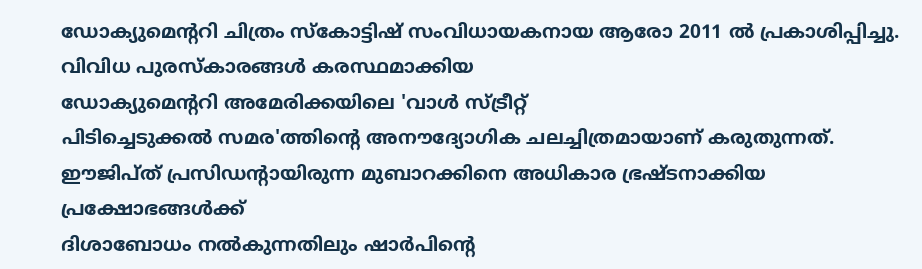ഡോക്യുമെന്ററി ചിത്രം സ്കോട്ടിഷ് സംവിധായകനായ ആരോ 2011 ൽ പ്രകാശിപ്പിച്ചു. വിവിധ പുരസ്കാരങ്ങൾ കരസ്ഥമാക്കിയ
ഡോക്യുമെന്ററി അമേരിക്കയിലെ 'വാൾ സ്ട്രീറ്റ്
പിടിച്ചെടുക്കൽ സമര'ത്തിന്റെ അനൗദ്യോഗിക ചലച്ചിത്രമായാണ് കരുതുന്നത്.
ഈജിപ്ത് പ്രസിഡന്റായിരുന്ന മുബാറക്കിനെ അധികാര ഭ്രഷ്ടനാക്കിയ പ്രക്ഷോഭങ്ങൾക്ക്
ദിശാബോധം നൽകുന്നതിലും ഷാർപിന്റെ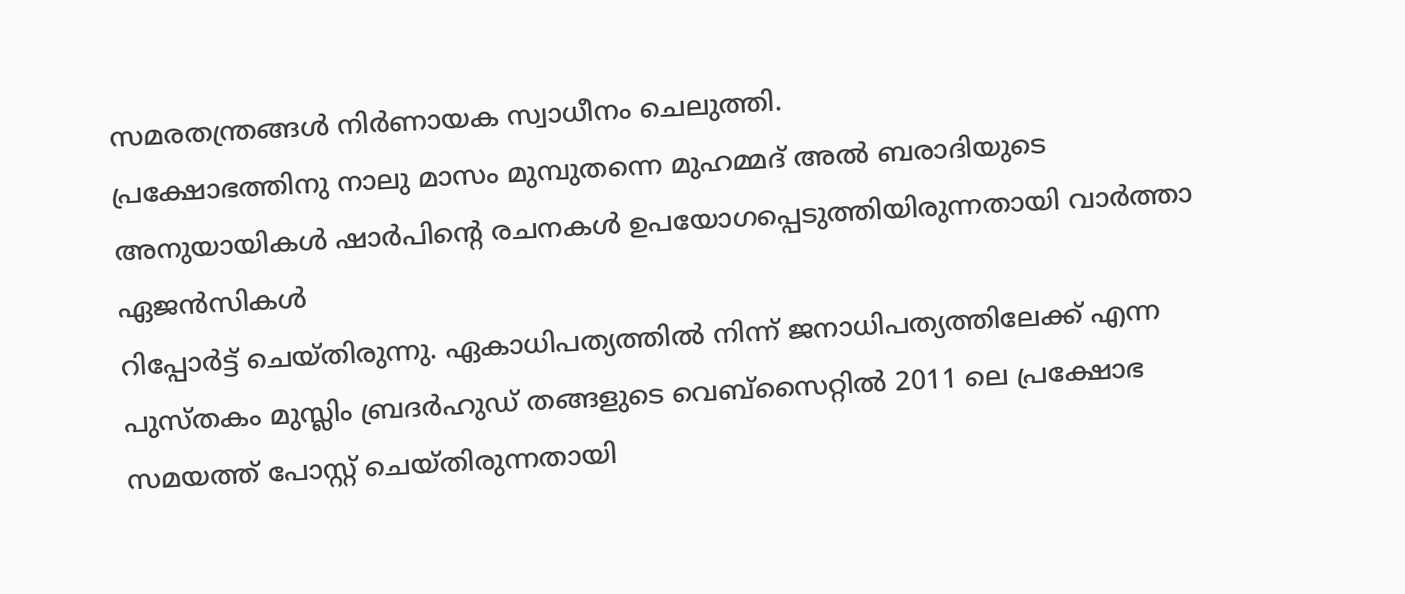സമരതന്ത്രങ്ങൾ നിർണായക സ്വാധീനം ചെലുത്തി.
പ്രക്ഷോഭത്തിനു നാലു മാസം മുമ്പുതന്നെ മുഹമ്മദ് അൽ ബരാദിയുടെ
അനുയായികൾ ഷാർപിന്റെ രചനകൾ ഉപയോഗപ്പെടുത്തിയിരുന്നതായി വാർത്താ ഏജൻസികൾ
റിപ്പോർട്ട് ചെയ്തിരുന്നു. ഏകാധിപത്യത്തിൽ നിന്ന് ജനാധിപത്യത്തിലേക്ക് എന്ന
പുസ്തകം മുസ്ലിം ബ്രദർഹുഡ് തങ്ങളുടെ വെബ്സൈറ്റിൽ 2011 ലെ പ്രക്ഷോഭ
സമയത്ത് പോസ്റ്റ് ചെയ്തിരുന്നതായി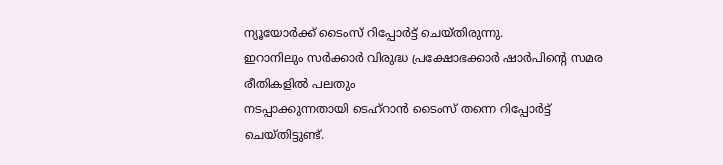ന്യൂയോർക്ക് ടൈംസ് റിപ്പോർട്ട് ചെയ്തിരുന്നു.
ഇറാനിലും സർക്കാർ വിരുദ്ധ പ്രക്ഷോഭക്കാർ ഷാർപിന്റെ സമര രീതികളിൽ പലതും
നടപ്പാക്കുന്നതായി ടെഹ്റാൻ ടൈംസ് തന്നെ റിപ്പോർട്ട് ചെയ്തിട്ടുണ്ട്.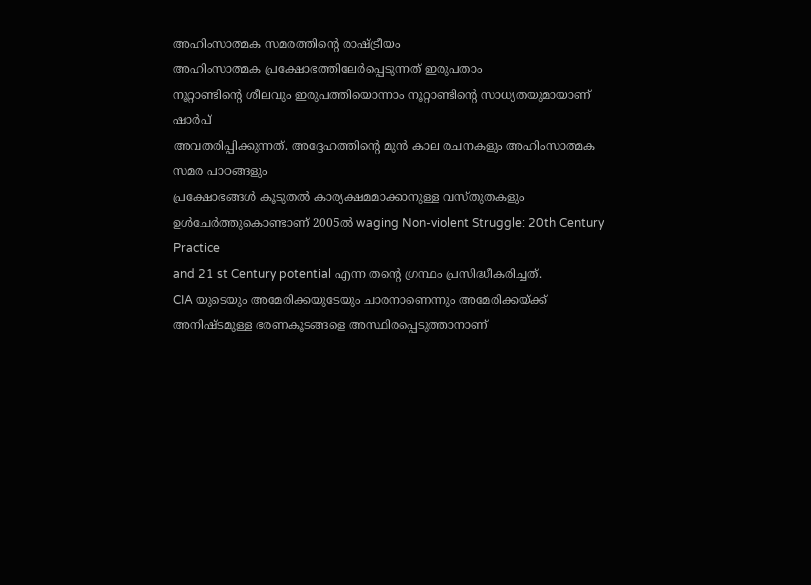അഹിംസാത്മക സമരത്തിന്റെ രാഷ്ട്രീയം
അഹിംസാത്മക പ്രക്ഷോഭത്തിലേർപ്പെടുന്നത് ഇരുപതാം
നൂറ്റാണ്ടിന്റെ ശീലവും ഇരുപത്തിയൊന്നാം നൂറ്റാണ്ടിന്റെ സാധ്യതയുമായാണ് ഷാർപ്
അവതരിപ്പിക്കുന്നത്. അദ്ദേഹത്തിന്റെ മുൻ കാല രചനകളും അഹിംസാത്മക സമര പാഠങ്ങളും
പ്രക്ഷോഭങ്ങൾ കൂടുതൽ കാര്യക്ഷമമാക്കാനുള്ള വസ്തുതകളും ഉൾചേർത്തുകൊണ്ടാണ് 2005ൽ waging Non-violent Struggle: 20th Century Practice
and 21 st Century potential എന്ന തന്റെ ഗ്രന്ഥം പ്രസിദ്ധീകരിച്ചത്.
CIA യുടെയും അമേരിക്കയുടേയും ചാരനാണെന്നും അമേരിക്കയ്ക്ക്
അനിഷ്ടമുള്ള ഭരണകൂടങ്ങളെ അസ്ഥിരപ്പെടുത്താനാണ്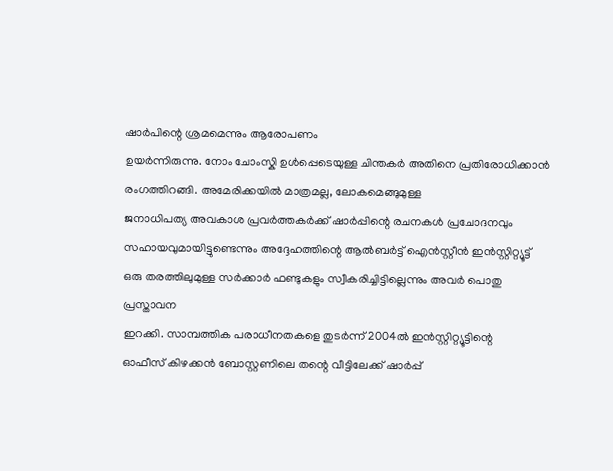ഷാർപിന്റെ ശ്രമമെന്നും ആരോപണം
ഉയർന്നിരുന്നു. നോം ചോംസ്കി ഉൾപ്പെടെയുള്ള ചിന്തകർ അതിനെ പ്രതിരോധിക്കാൻ
രംഗത്തിറങ്ങി. അമേരിക്കയിൽ മാത്രമല്ല, ലോകമെങ്ങുമുള്ള
ജനാധിപത്യ അവകാശ പ്രവർത്തകർക്ക് ഷാർപ്പിന്റെ രചനകൾ പ്രചോദനവും
സഹായവുമായിട്ടുണ്ടെന്നും അദ്ദേഹത്തിന്റെ ആൽബർട്ട് ഐൻസ്റ്റീൻ ഇൻസ്റ്റിറ്റ്യൂട്ട്
ഒരു തരത്തിലുമുള്ള സർക്കാർ ഫണ്ടുകളും സ്വീകരിച്ചിട്ടില്ലെന്നും അവർ പൊതു പ്രസ്താവന
ഇറക്കി. സാമ്പത്തിക പരാധീനതകളെ തുടർന്ന് 2004ൽ ഇൻസ്റ്റിറ്റ്യൂട്ടിന്റെ
ഓഫീസ് കിഴക്കൻ ബോസ്റ്റണിലെ തന്റെ വീട്ടിലേക്ക് ഷാർപ്പ്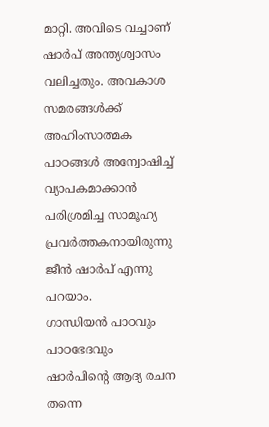മാറ്റി. അവിടെ വച്ചാണ്
ഷാർപ് അന്ത്യശ്വാസം വലിച്ചതും. അവകാശ സമരങ്ങൾക്ക് അഹിംസാത്മക പാഠങ്ങൾ അന്വോഷിച്ച്
വ്യാപകമാക്കാൻ പരിശ്രമിച്ച സാമൂഹ്യ പ്രവർത്തകനായിരുന്നു ജീൻ ഷാർപ് എന്നു പറയാം.
ഗാന്ധിയൻ പാഠവും പാഠഭേദവും
ഷാർപിന്റെ ആദ്യ രചന തന്നെ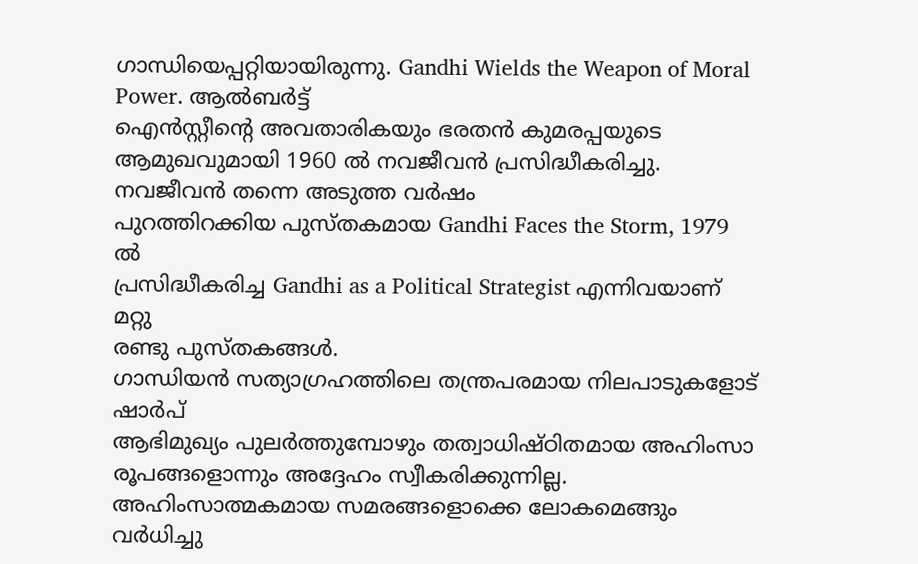ഗാന്ധിയെപ്പറ്റിയായിരുന്നു. Gandhi Wields the Weapon of Moral Power. ആൽബർട്ട്
ഐൻസ്റ്റീന്റെ അവതാരികയും ഭരതൻ കുമരപ്പയുടെ ആമുഖവുമായി 1960 ൽ നവജീവൻ പ്രസിദ്ധീകരിച്ചു. നവജീവൻ തന്നെ അടുത്ത വർഷം
പുറത്തിറക്കിയ പുസ്തകമായ Gandhi Faces the Storm, 1979 ൽ
പ്രസിദ്ധീകരിച്ച Gandhi as a Political Strategist എന്നിവയാണ് മറ്റു
രണ്ടു പുസ്തകങ്ങൾ.
ഗാന്ധിയൻ സത്യാഗ്രഹത്തിലെ തന്ത്രപരമായ നിലപാടുകളോട് ഷാർപ്
ആഭിമുഖ്യം പുലർത്തുമ്പോഴും തത്വാധിഷ്ഠിതമായ അഹിംസാ രൂപങ്ങളൊന്നും അദ്ദേഹം സ്വീകരിക്കുന്നില്ല.
അഹിംസാത്മകമായ സമരങ്ങളൊക്കെ ലോകമെങ്ങും വർധിച്ചു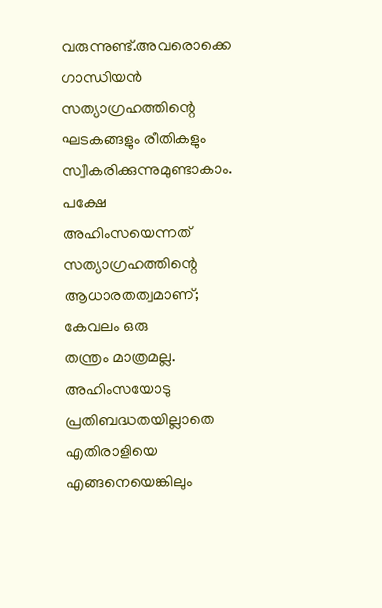വരുന്നുണ്ട്.അവരൊക്കെ ഗാന്ധിയൻ
സത്യാഗ്രഹത്തിന്റെ ഘടകങ്ങളും രീതികളും സ്വീകരിക്കുന്നുമുണ്ടാകാം. പക്ഷേ
അഹിംസയെന്നത് സത്യാഗ്രഹത്തിന്റെ ആധാരതത്വമാണ്; കേവലം ഒരു
തന്ത്രം മാത്രമല്ല. അഹിംസയോടു പ്രതിബദ്ധതയില്ലാതെ എതിരാളിയെ എങ്ങനെയെങ്കിലും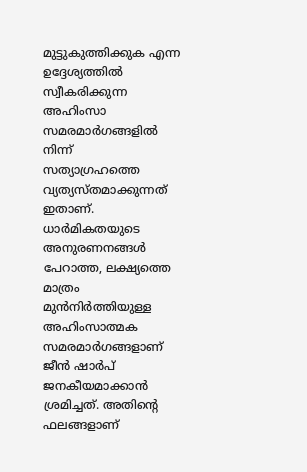മുട്ടുകുത്തിക്കുക എന്ന ഉദ്ദേശ്യത്തിൽ സ്വീകരിക്കുന്ന അഹിംസാ സമരമാർഗങ്ങളിൽ നിന്ന്
സത്യാഗ്രഹത്തെ വ്യത്യസ്തമാക്കുന്നത് ഇതാണ്. ധാർമികതയുടെ അനുരണനങ്ങൾ പേറാത്ത, ലക്ഷ്യത്തെ മാത്രം മുൻനിർത്തിയുള്ള അഹിംസാത്മക
സമരമാർഗങ്ങളാണ് ജീൻ ഷാർപ് ജനകീയമാക്കാൻ ശ്രമിച്ചത്. അതിന്റെ ഫലങ്ങളാണ്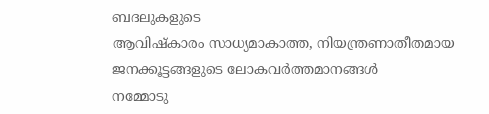ബദലുകളുടെ
ആവിഷ്കാരം സാധ്യമാകാത്ത, നിയന്ത്രണാതീതമായ ജനക്കൂട്ടങ്ങളുടെ ലോകവർത്തമാനങ്ങൾ
നമ്മോടു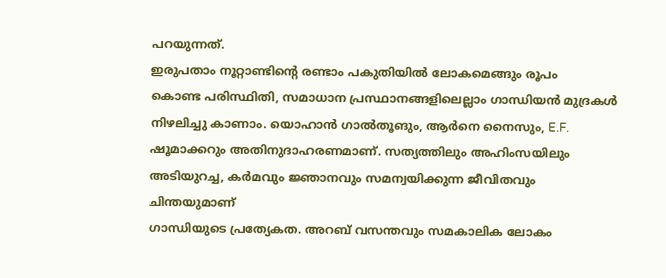പറയുന്നത്.
ഇരുപതാം നൂറ്റാണ്ടിന്റെ രണ്ടാം പകുതിയിൽ ലോകമെങ്ങും രൂപം
കൊണ്ട പരിസ്ഥിതി, സമാധാന പ്രസ്ഥാനങ്ങളിലെല്ലാം ഗാന്ധിയൻ മുദ്രകൾ
നിഴലിച്ചു കാണാം. യൊഹാൻ ഗാൽതൂങും, ആർനെ നൈസും, E.F. ഷൂമാക്കറും അതിനുദാഹരണമാണ്. സത്യത്തിലും അഹിംസയിലും
അടിയുറച്ച, കർമവും ജ്ഞാനവും സമന്വയിക്കുന്ന ജീവിതവും ചിന്തയുമാണ്
ഗാന്ധിയുടെ പ്രത്യേകത. അറബ് വസന്തവും സമകാലിക ലോകം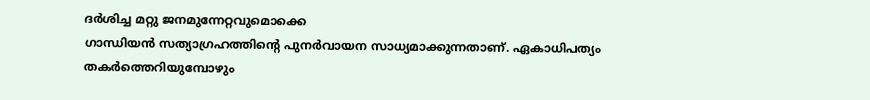ദർശിച്ച മറ്റു ജനമുന്നേറ്റവുമൊക്കെ
ഗാന്ധിയൻ സത്യാഗ്രഹത്തിന്റെ പുനർവായന സാധ്യമാക്കുന്നതാണ്. ഏകാധിപത്യം
തകർത്തെറിയുമ്പോഴും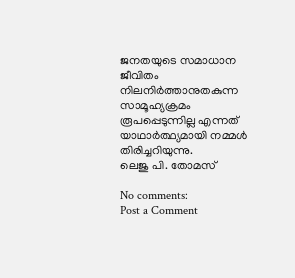ജനതയുടെ സമാധാന ജീവിതം നിലനിർത്താനുതകുന്ന സാമൂഹ്യക്രമം രൂപപ്പെടുന്നില്ല എന്നത് യാഥാർത്ഥ്യമായി നമ്മൾ
തിരിച്ചറിയുന്നു.
ലെജു പി. തോമസ്

No comments:
Post a Comment